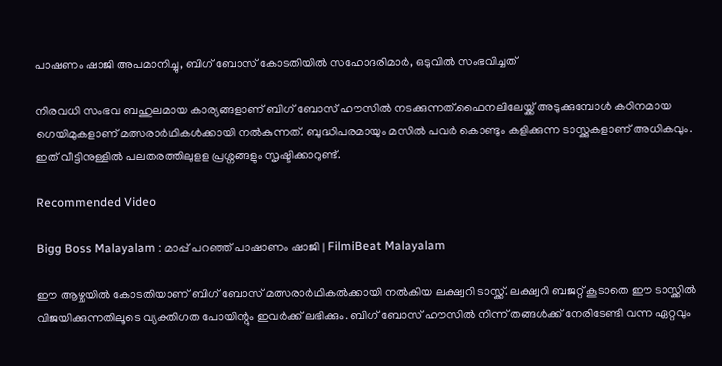പാഷണം ഷാജി അപമാനിച്ചു, ബിഗ് ബോസ് കോടതിയിൽ സഹോദരിമാർ, ഒടുവിൽ സംഭവിച്ചത്

നിരവധി സംഭവ ബഹുലമായ കാര്യങ്ങളാണ് ബിഗ് ബോസ് ഹൗസിൽ നടക്കുന്നത്.ഫൈനലിലേയ്ക്ക് അടുക്കുമ്പോൾ കഠിനമായ ഗെയിമുകളാണ് മത്സരാർഥികൾക്കായി നൽകുന്നത്. ബുദ്ധിപരമായും മസിൽ പവർ കൊണ്ടും കളിക്കുന്ന ടാസ്ക്കുകളാണ് അധികവും. ഇത് വീട്ടിനുള്ളിൽ പലതരത്തിലുളള പ്രശ്നങ്ങളും സൃഷ്ടിക്കാറുണ്ട്.

Recommended Video

Bigg Boss Malayalam : മാപ്പ് പറഞ്ഞ് പാഷാണം ഷാജി | FilmiBeat Malayalam

ഈ ആഴ്ചയിൽ കോടതിയാണ് ബിഗ് ബോസ് മത്സരാർഥികൽക്കായി നൽകിയ ലക്ഷ്വറി ടാസ്ക്ക്. ലക്ഷ്വറി ബജറ്റ് കൂടാതെ ഈ ടാസ്ക്കിൽ വിജയിക്കുന്നതിലൂടെ വ്യക്തിഗത പോയിന്റും ഇവർക്ക് ലഭിക്കും. ബിഗ് ബോസ് ഹൗസിൽ നിന്ന് തങ്ങൾക്ക് നേരിടേണ്ടി വന്ന ഏറ്റവും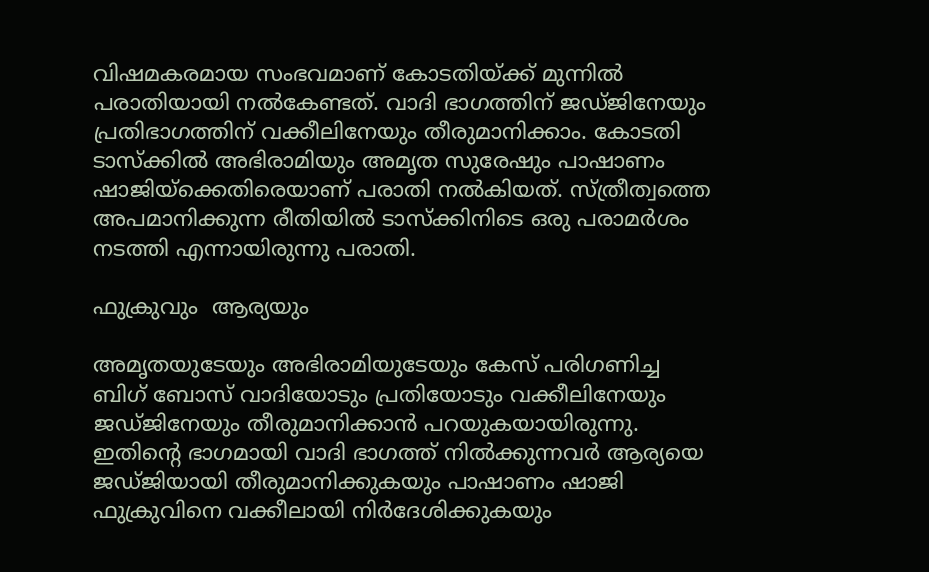വിഷമകരമായ സംഭവമാണ് കോടതിയ്ക്ക് മുന്നിൽ പരാതിയായി നൽകേണ്ടത്. വാദി ഭാഗത്തിന് ജഡ്ജിനേയും പ്രതിഭാഗത്തിന് വക്കീലിനേയും തീരുമാനിക്കാം. കോടതി ടാസ്ക്കിൽ അഭിരാമിയും അമൃത സുരേഷും പാഷാണം ഷാജിയ്ക്കെതിരെയാണ് പരാതി നൽകിയത്. സ്ത്രീത്വത്തെ അപമാനിക്കുന്ന രീതിയിൽ ടാസ്ക്കിനിടെ ഒരു പരാമർശം നടത്തി എന്നായിരുന്നു പരാതി.

ഫുക്രുവും  ആര്യയും

അമൃതയുടേയും അഭിരാമിയുടേയും കേസ് പരിഗണിച്ച ബിഗ് ബോസ് വാദിയോടും പ്രതിയോടും വക്കീലിനേയും ജഡ്ജിനേയും തീരുമാനിക്കാൻ പറയുകയായിരുന്നു. ഇതിന്റെ ഭാഗമായി വാദി ഭാഗത്ത് നിൽക്കുന്നവർ ആര്യയെ ജഡ്ജിയായി തീരുമാനിക്കുകയും പാഷാണം ഷാജി ഫുക്രുവിനെ വക്കീലായി നിർദേശിക്കുകയും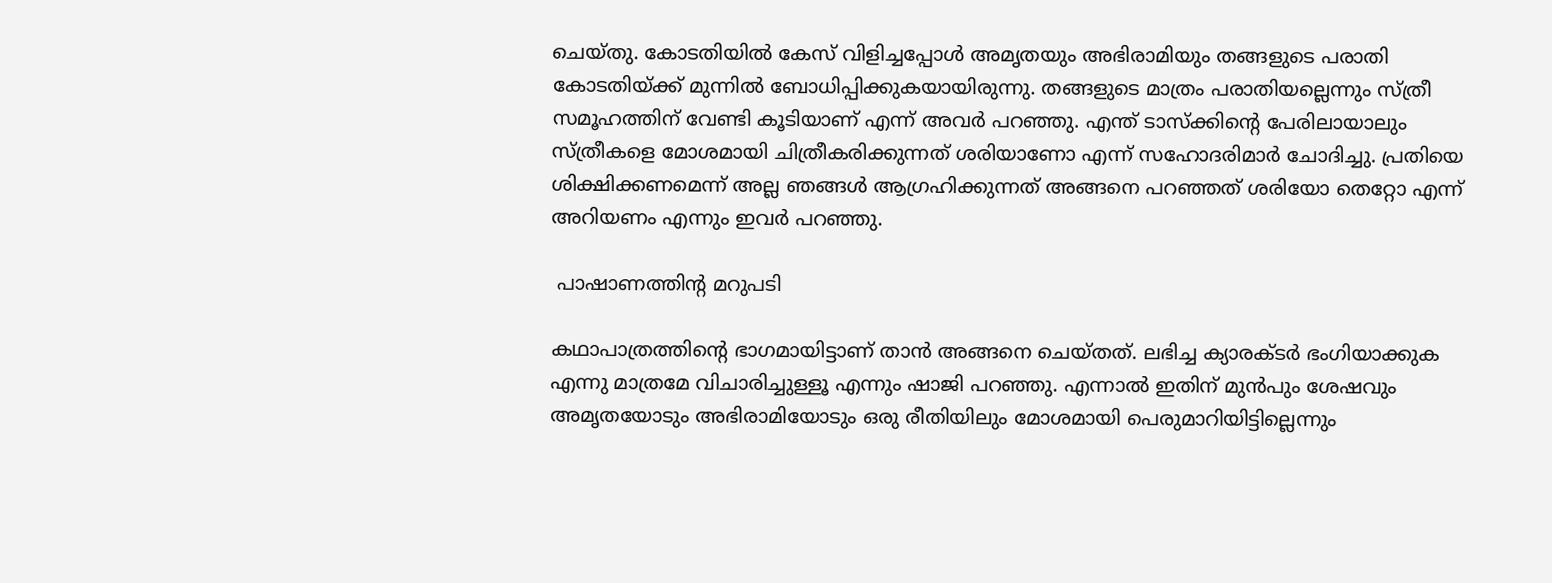ചെയ്തു. കോടതിയിൽ കേസ് വിളിച്ചപ്പോൾ അമൃതയും അഭിരാമിയും തങ്ങളുടെ പരാതി കോടതിയ്ക്ക് മുന്നിൽ ബോധിപ്പിക്കുകയായിരുന്നു. തങ്ങളുടെ മാത്രം പരാതിയല്ലെന്നും സ്‍ത്രീ സമൂഹത്തിന് വേണ്ടി കൂടിയാണ് എന്ന് അവര്‍ പറഞ്ഞു. എന്ത് ടാസ്ക്കിന്റെ പേരിലായാലും സ്ത്രീകളെ മോശമായി ചിത്രീകരിക്കുന്നത് ശരിയാണോ എന്ന് സഹോദരിമാർ ചോദിച്ചു. പ്രതിയെ ശിക്ഷിക്കണമെന്ന് അല്ല ഞങ്ങള്‍ ആഗ്രഹിക്കുന്നത് അങ്ങനെ പറഞ്ഞത് ശരിയോ തെറ്റോ എന്ന് അറിയണം എന്നും ഇവർ പറഞ്ഞു.

 പാഷാണത്തിന്റ മറുപടി

കഥാപാത്രത്തിന്റെ ഭാഗമായിട്ടാണ് താൻ അങ്ങനെ ചെയ്തത്. ലഭിച്ച ക്യാരക്ടർ ഭംഗിയാക്കുക എന്നു മാത്രമേ വിചാരിച്ചുള്ളൂ എന്നും ഷാജി പറഞ്ഞു. എന്നാൽ ഇതിന് മുൻപും ശേഷവും അമൃതയോടും അഭിരാമിയോടും ഒരു രീതിയിലും മോശമായി പെരുമാറിയിട്ടില്ലെന്നും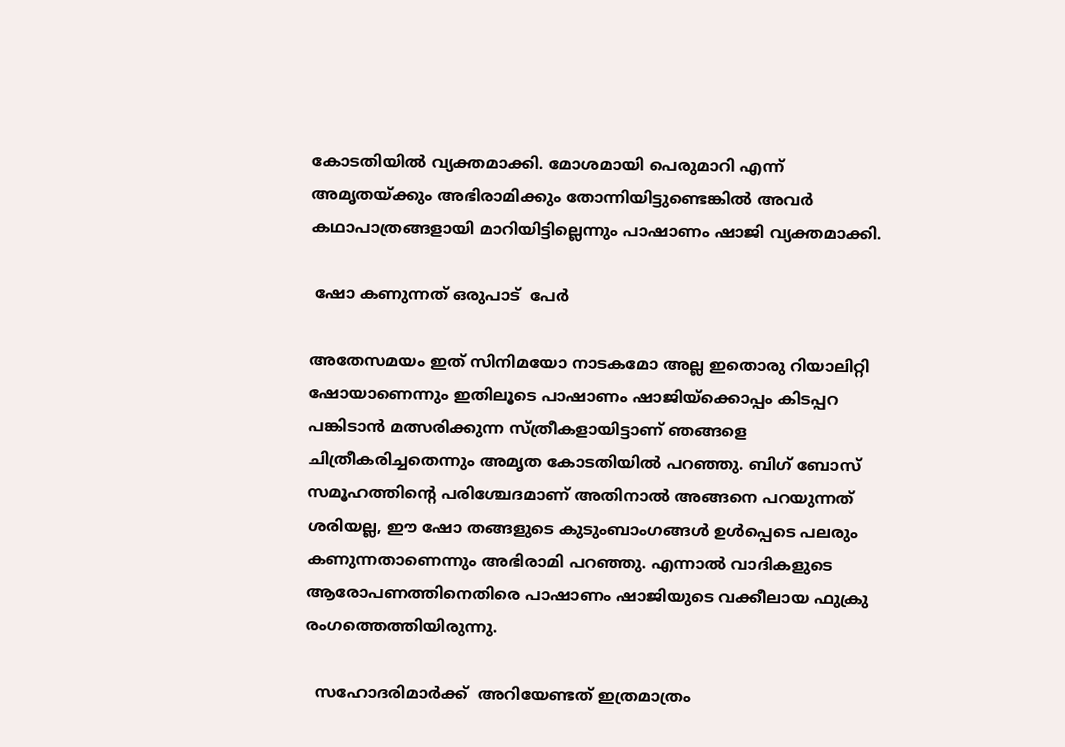കോടതിയിൽ വ്യക്തമാക്കി. മോശമായി പെരുമാറി എന്ന് അമൃതയ്‍ക്കും അഭിരാമിക്കും തോന്നിയിട്ടുണ്ടെങ്കില്‍ അവര്‍ കഥാപാത്രങ്ങളായി മാറിയിട്ടില്ലെന്നും പാഷാണം ഷാജി വ്യക്തമാക്കി.

 ഷോ കണുന്നത് ഒരുപാട്  പേർ

അതേസമയം ഇത് സിനിമയോ നാടകമോ അല്ല ഇതൊരു റിയാലിറ്റി ഷോയാണെന്നും ഇതിലൂടെ പാഷാണം ഷാജിയ്ക്കൊപ്പം കിടപ്പറ പങ്കിടാൻ മത്സരിക്കുന്ന സ്ത്രീകളായിട്ടാണ് ഞങ്ങളെ ചിത്രീകരിച്ചതെന്നും അമൃത കോടതിയിൽ പറഞ്ഞു. ബിഗ് ബോസ് സമൂഹത്തിന്റെ പരിശ്ചേദമാണ് അതിനാല്‍ അങ്ങനെ പറയുന്നത് ശരിയല്ല, ഈ ഷോ തങ്ങളുടെ കുടുംബാംഗങ്ങൾ ഉൾപ്പെടെ പലരും കണുന്നതാണെന്നും അഭിരാമി പറഞ്ഞു. എന്നാൽ വാദികളുടെ ആരോപണത്തിനെതിരെ പാഷാണം ഷാജിയുടെ വക്കീലായ ഫുക്രു രംഗത്തെത്തിയിരുന്നു.

  സഹോദരിമാർക്ക്  അറിയേണ്ടത് ഇത്രമാത്രം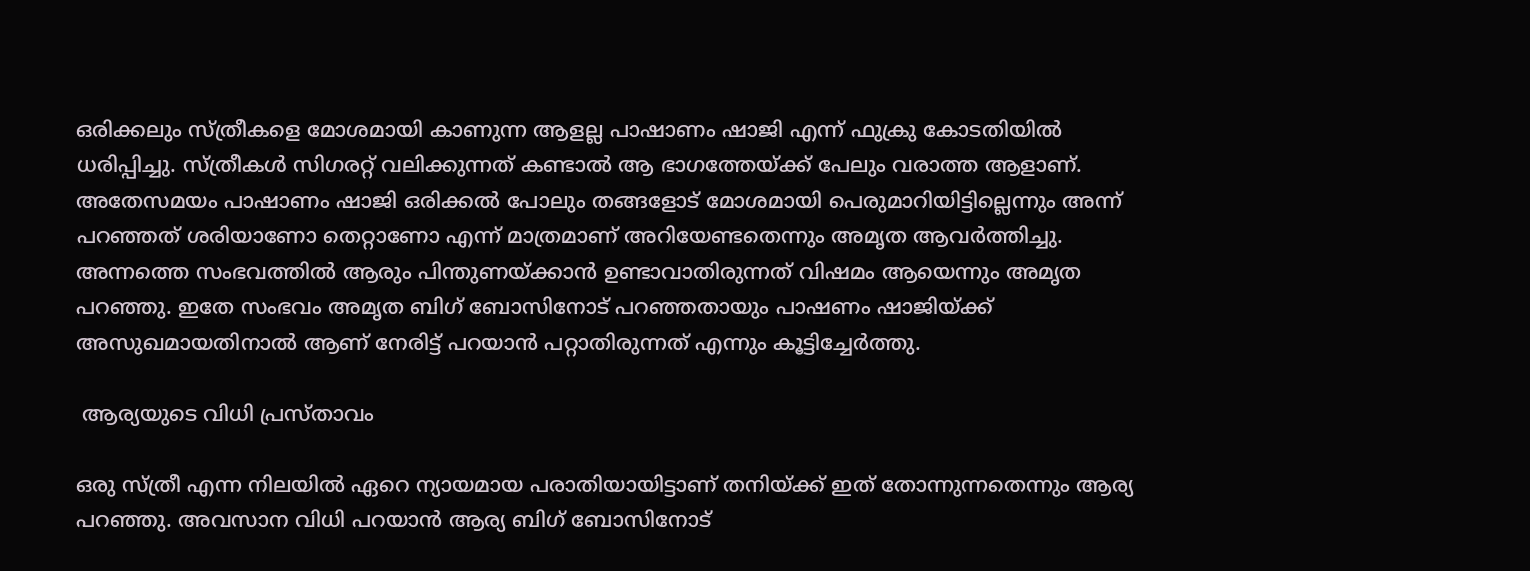ഒരിക്കലും സ്ത്രീകളെ മോശമായി കാണുന്ന ആളല്ല പാഷാണം ഷാജി എന്ന് ഫുക്രു കോടതിയിൽ ധരിപ്പിച്ചു. സ്ത്രീകൾ സിഗരറ്റ് വലിക്കുന്നത് കണ്ടാൽ ആ ഭാഗത്തേയ്ക്ക് പേലും വരാത്ത ആളാണ്. അതേസമയം പാഷാണം ഷാജി ഒരിക്കൽ പോലും തങ്ങളോട് മോശമായി പെരുമാറിയിട്ടില്ലെന്നും അന്ന് പറഞ്ഞത് ശരിയാണോ തെറ്റാണോ എന്ന് മാത്രമാണ് അറിയേണ്ടതെന്നും അമൃത ആവർത്തിച്ചു. അന്നത്തെ സംഭവത്തില്‍ ആരും പിന്തുണയ്‍ക്കാൻ ഉണ്ടാവാതിരുന്നത് വിഷമം ആയെന്നും അമൃത പറഞ്ഞു. ഇതേ സംഭവം അമൃത ബിഗ് ബോസിനോട് പറഞ്ഞതായും പാഷണം ഷാജിയ്ക്ക് അസുഖമായതിനാല്‍ ആണ് നേരിട്ട് പറയാൻ പറ്റാതിരുന്നത് എന്നും കൂട്ടിച്ചേർത്തു.

 ആര്യയുടെ വിധി പ്രസ്താവം

ഒരു സ്ത്രീ എന്ന നിലയിൽ ഏറെ ന്യായമായ പരാതിയായിട്ടാണ് തനിയ്ക്ക് ഇത് തോന്നുന്നതെന്നും ആര്യ പറഞ്ഞു. അവസാന വിധി പറയാൻ ആര്യ ബിഗ് ബോസിനോട്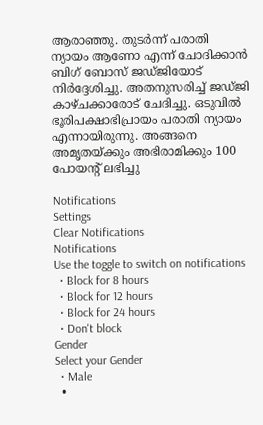ആരാഞ്ഞു. തുടർന്ന് പരാതി ന്യായം ആണോ എന്ന് ചോദിക്കാൻ ബിഗ് ബോസ് ജഡ്‍ജിയോട് നിര്‍ദ്ദേശിച്ചു. അതനുസരിച്ച് ജഡ്‍ജി കാഴ്‍ചക്കാരോട് ചേദിച്ചു. ഒടുവില്‍ ഭൂരിപക്ഷാഭിപ്രായം പരാതി ന്യായം എന്നായിരുന്നു. അങ്ങനെ അമൃതയ്‍ക്കും അഭിരാമിക്കും 100 പോയന്റ് ലഭിച്ചു

Notifications
Settings
Clear Notifications
Notifications
Use the toggle to switch on notifications
  • Block for 8 hours
  • Block for 12 hours
  • Block for 24 hours
  • Don't block
Gender
Select your Gender
  • Male
  •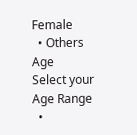Female
  • Others
Age
Select your Age Range
  •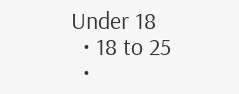Under 18
  • 18 to 25
  •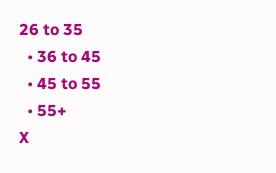26 to 35
  • 36 to 45
  • 45 to 55
  • 55+
X